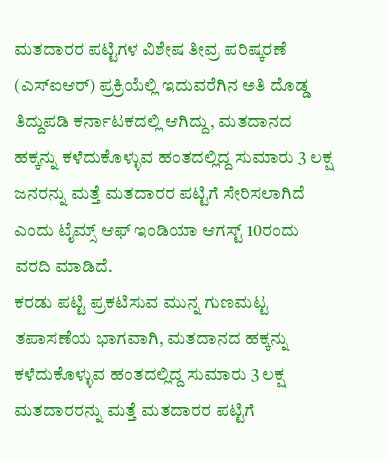ಮತದಾರರ ಪಟ್ಟಿಗಳ ವಿಶೇಷ ತೀವ್ರ ಪರಿಷ್ಕರಣೆ (ಎಸ್ಐಆರ್) ಪ್ರಕ್ರಿಯೆಲ್ಲಿ ಇದುವರೆಗಿನ ಅತಿ ದೊಡ್ಡ ತಿದ್ದುಪಡಿ ಕರ್ನಾಟಕದಲ್ಲಿ ಆಗಿದ್ದು, ಮತದಾನದ ಹಕ್ಕನ್ನು ಕಳೆದುಕೊಳ್ಳುವ ಹಂತದಲ್ಲಿದ್ದ ಸುಮಾರು 3 ಲಕ್ಷ ಜನರನ್ನು ಮತ್ತೆ ಮತದಾರರ ಪಟ್ಟಿಗೆ ಸೇರಿಸಲಾಗಿದೆ ಎಂದು ಟೈಮ್ಸ್ ಆಫ್ ಇಂಡಿಯಾ ಆಗಸ್ಟ್ 10ರಂದು ವರದಿ ಮಾಡಿದೆ.
ಕರಡು ಪಟ್ಟಿ ಪ್ರಕಟಿಸುವ ಮುನ್ನ ಗುಣಮಟ್ಟ ತಪಾಸಣೆಯ ಭಾಗವಾಗಿ, ಮತದಾನದ ಹಕ್ಕನ್ನು ಕಳೆದುಕೊಳ್ಳುವ ಹಂತದಲ್ಲಿದ್ದ ಸುಮಾರು 3 ಲಕ್ಷ ಮತದಾರರನ್ನು ಮತ್ತೆ ಮತದಾರರ ಪಟ್ಟಿಗೆ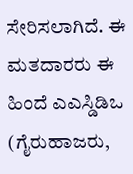ಸೇರಿಸಲಾಗಿದೆ. ಈ ಮತದಾರರು ಈ ಹಿಂದೆ ಎಎಸ್ಡಿಡಿಒ (ಗೈರುಹಾಜರು,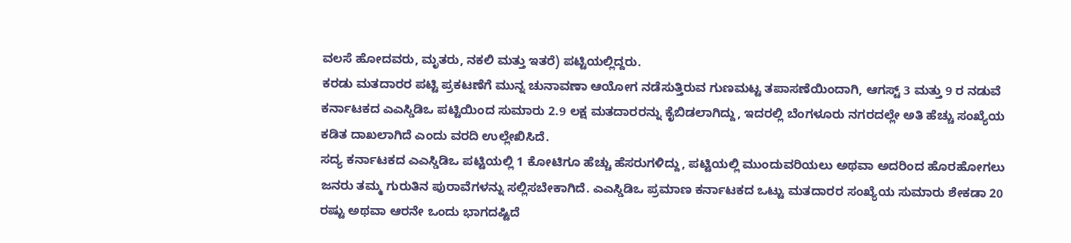ವಲಸೆ ಹೋದವರು, ಮೃತರು, ನಕಲಿ ಮತ್ತು ಇತರೆ) ಪಟ್ಟಿಯಲ್ಲಿದ್ದರು.
ಕರಡು ಮತದಾರರ ಪಟ್ಟಿ ಪ್ರಕಟಣೆಗೆ ಮುನ್ನ ಚುನಾವಣಾ ಆಯೋಗ ನಡೆಸುತ್ತಿರುವ ಗುಣಮಟ್ಟ ತಪಾಸಣೆಯಿಂದಾಗಿ, ಆಗಸ್ಟ್ 3 ಮತ್ತು 9 ರ ನಡುವೆ ಕರ್ನಾಟಕದ ಎಎಸ್ಡಿಡಿಒ ಪಟ್ಟಿಯಿಂದ ಸುಮಾರು 2.9 ಲಕ್ಷ ಮತದಾರರನ್ನು ಕೈಬಿಡಲಾಗಿದ್ದು, ಇದರಲ್ಲಿ ಬೆಂಗಳೂರು ನಗರದಲ್ಲೇ ಅತಿ ಹೆಚ್ಚು ಸಂಖ್ಯೆಯ ಕಡಿತ ದಾಖಲಾಗಿದೆ ಎಂದು ವರದಿ ಉಲ್ಲೇಖಿಸಿದೆ.
ಸದ್ಯ ಕರ್ನಾಟಕದ ಎಎಸ್ಡಿಡಿಒ ಪಟ್ಟಿಯಲ್ಲಿ 1 ಕೋಟಿಗೂ ಹೆಚ್ಚು ಹೆಸರುಗಳಿದ್ದು, ಪಟ್ಟಿಯಲ್ಲಿ ಮುಂದುವರಿಯಲು ಅಥವಾ ಅದರಿಂದ ಹೊರಹೋಗಲು ಜನರು ತಮ್ಮ ಗುರುತಿನ ಪುರಾವೆಗಳನ್ನು ಸಲ್ಲಿಸಬೇಕಾಗಿದೆ. ಎಎಸ್ಡಿಡಿಒ ಪ್ರಮಾಣ ಕರ್ನಾಟಕದ ಒಟ್ಟು ಮತದಾರರ ಸಂಖ್ಯೆಯ ಸುಮಾರು ಶೇಕಡಾ 20 ರಷ್ಟು ಅಥವಾ ಆರನೇ ಒಂದು ಭಾಗದಷ್ಟಿದೆ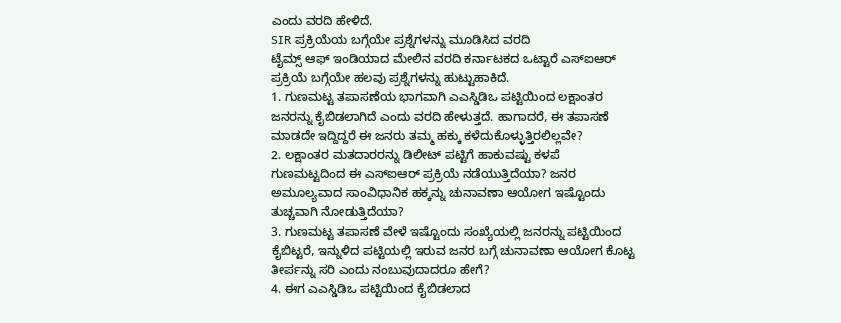ಎಂದು ವರದಿ ಹೇಳಿದೆ.
SIR ಪ್ರಕ್ರಿಯೆಯ ಬಗ್ಗೆಯೇ ಪ್ರಶ್ನೆಗಳನ್ನು ಮೂಡಿಸಿದ ವರದಿ
ಟೈಮ್ಸ್ ಆಫ್ ಇಂಡಿಯಾದ ಮೇಲಿನ ವರದಿ ಕರ್ನಾಟಕದ ಒಟ್ಟಾರೆ ಎಸ್ಐಆರ್ ಪ್ರಕ್ರಿಯೆ ಬಗ್ಗೆಯೇ ಹಲವು ಪ್ರಶ್ನೆಗಳನ್ನು ಹುಟ್ಟುಹಾಕಿದೆ.
1. ಗುಣಮಟ್ಟ ತಪಾಸಣೆಯ ಭಾಗವಾಗಿ ಎಎಸ್ಡಿಡಿಒ ಪಟ್ಟಿಯಿಂದ ಲಕ್ಷಾಂತರ ಜನರನ್ನು ಕೈಬಿಡಲಾಗಿದೆ ಎಂದು ವರದಿ ಹೇಳುತ್ತದೆ. ಹಾಗಾದರೆ, ಈ ತಪಾಸಣೆ ಮಾಡದೇ ಇದ್ದಿದ್ದರೆ ಈ ಜನರು ತಮ್ಮ ಹಕ್ಕು ಕಳೆದುಕೊಳ್ಳುತ್ತಿರಲಿಲ್ಲವೇ?
2. ಲಕ್ಷಾಂತರ ಮತದಾರರನ್ನು ಡಿಲೀಟ್ ಪಟ್ಟಿಗೆ ಹಾಕುವಷ್ಟು ಕಳಪೆ ಗುಣಮಟ್ಟದಿಂದ ಈ ಎಸ್ಐಆರ್ ಪ್ರಕ್ರಿಯೆ ನಡೆಯುತ್ತಿದೆಯಾ? ಜನರ ಅಮೂಲ್ಯವಾದ ಸಾಂವಿಧಾನಿಕ ಹಕ್ಕನ್ನು ಚುನಾವಣಾ ಆಯೋಗ ಇಷ್ಟೊಂದು ತುಚ್ಚವಾಗಿ ನೋಡುತ್ತಿದೆಯಾ?
3. ಗುಣಮಟ್ಟ ತಪಾಸಣೆ ವೇಳೆ ಇಷ್ಟೊಂದು ಸಂಖ್ಯೆಯಲ್ಲಿ ಜನರನ್ನು ಪಟ್ಟಿಯಿಂದ ಕೈಬಿಟ್ಟರೆ, ಇನ್ನುಳಿದ ಪಟ್ಟಿಯಲ್ಲಿ ಇರುವ ಜನರ ಬಗ್ಗೆ ಚುನಾವಣಾ ಆಯೋಗ ಕೊಟ್ಟ ತೀರ್ಪನ್ನು ಸರಿ ಎಂದು ನಂಬುವುದಾದರೂ ಹೇಗೆ?
4. ಈಗ ಎಎಸ್ಡಿಡಿಒ ಪಟ್ಟಿಯಿಂದ ಕೈಬಿಡಲಾದ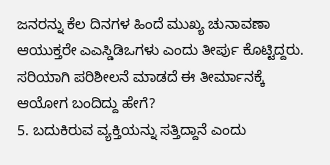ಜನರನ್ನು ಕೆಲ ದಿನಗಳ ಹಿಂದೆ ಮುಖ್ಯ ಚುನಾವಣಾ ಆಯುಕ್ತರೇ ಎಎಸ್ಡಿಡಿಒಗಳು ಎಂದು ತೀರ್ಪು ಕೊಟ್ಟಿದ್ದರು. ಸರಿಯಾಗಿ ಪರಿಶೀಲನೆ ಮಾಡದೆ ಈ ತೀರ್ಮಾನಕ್ಕೆ ಆಯೋಗ ಬಂದಿದ್ದು ಹೇಗೆ?
5. ಬದುಕಿರುವ ವ್ಯಕ್ತಿಯನ್ನು ಸತ್ತಿದ್ದಾನೆ ಎಂದು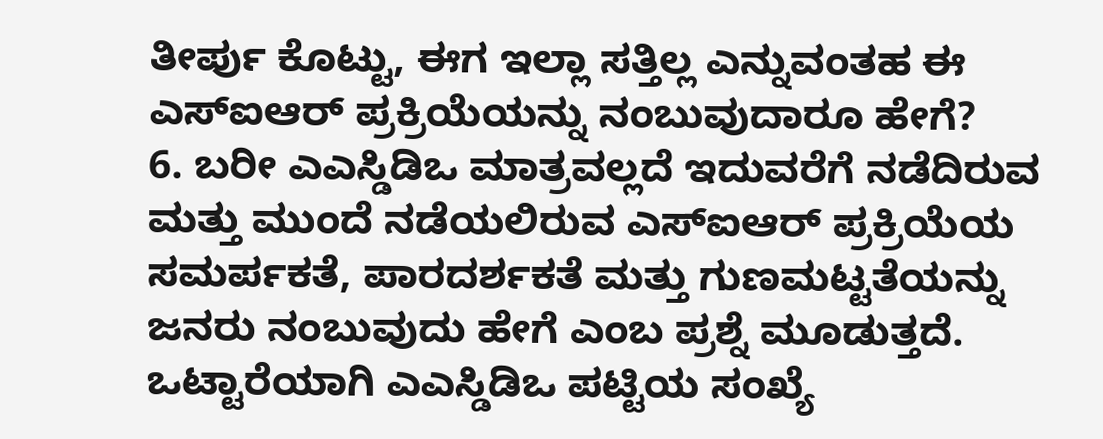ತೀರ್ಪು ಕೊಟ್ಟು, ಈಗ ಇಲ್ಲಾ ಸತ್ತಿಲ್ಲ ಎನ್ನುವಂತಹ ಈ ಎಸ್ಐಆರ್ ಪ್ರಕ್ರಿಯೆಯನ್ನು ನಂಬುವುದಾರೂ ಹೇಗೆ?
6. ಬರೀ ಎಎಸ್ಡಿಡಿಒ ಮಾತ್ರವಲ್ಲದೆ ಇದುವರೆಗೆ ನಡೆದಿರುವ ಮತ್ತು ಮುಂದೆ ನಡೆಯಲಿರುವ ಎಸ್ಐಆರ್ ಪ್ರಕ್ರಿಯೆಯ ಸಮರ್ಪಕತೆ, ಪಾರದರ್ಶಕತೆ ಮತ್ತು ಗುಣಮಟ್ಟತೆಯನ್ನು ಜನರು ನಂಬುವುದು ಹೇಗೆ ಎಂಬ ಪ್ರಶ್ನೆ ಮೂಡುತ್ತದೆ.
ಒಟ್ಟಾರೆಯಾಗಿ ಎಎಸ್ಡಿಡಿಒ ಪಟ್ಟಿಯ ಸಂಖ್ಯೆ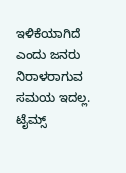ಇಳಿಕೆಯಾಗಿದೆ ಎಂದು ಜನರು ನಿರಾಳರಾಗುವ ಸಮಯ ಇದಲ್ಲ. ಟೈಮ್ಸ್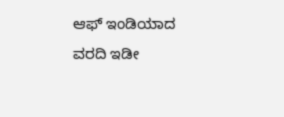ಆಫ್ ಇಂಡಿಯಾದ ವರದಿ ಇಡೀ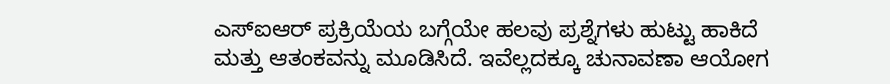ಎಸ್ಐಆರ್ ಪ್ರಕ್ರಿಯೆಯ ಬಗ್ಗೆಯೇ ಹಲವು ಪ್ರಶ್ನೆಗಳು ಹುಟ್ಟು ಹಾಕಿದೆ ಮತ್ತು ಆತಂಕವನ್ನು ಮೂಡಿಸಿದೆ. ಇವೆಲ್ಲದಕ್ಕೂ ಚುನಾವಣಾ ಆಯೋಗ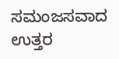ಸಮಂಜಸವಾದ ಉತ್ತರ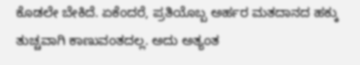ಕೊಡಲೇ ಬೇಕಿದೆ. ಏಕೆಂದರೆ, ಪ್ರತಿಯೊಬ್ಬ ಅರ್ಹರ ಮತದಾನದ ಹಕ್ಕು ತುಚ್ಚವಾಗಿ ಕಾಣುವಂತದಲ್ಲ. ಅದು ಅತ್ಯಂತ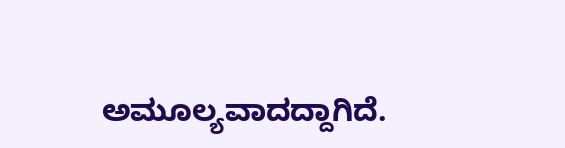ಅಮೂಲ್ಯವಾದದ್ದಾಗಿದೆ.